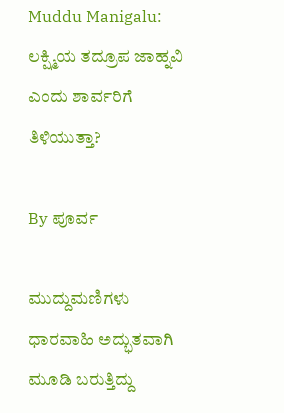Muddu Manigalu: ಲಕ್ಷ್ಮಿಯ ತದ್ರೂಪ ಜಾಹ್ನವಿ ಎಂದು ಶಾರ್ವರಿಗೆ ತಿಳಿಯುತ್ತಾ?

By ಪೂರ್ವ

ಮುದ್ದುಮಣಿಗಳು ಧಾರವಾಹಿ ಅದ್ಭುತವಾಗಿ ಮೂಡಿ ಬರುತ್ತಿದ್ದು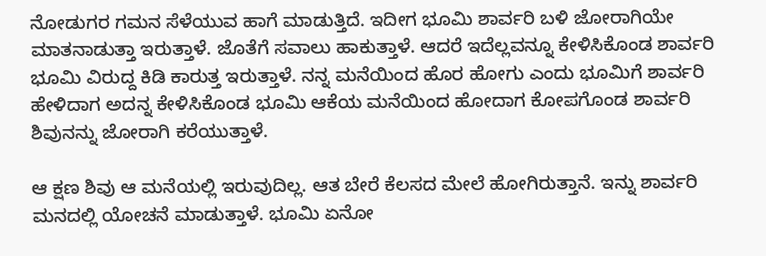ನೋಡುಗರ ಗಮನ ಸೆಳೆಯುವ ಹಾಗೆ ಮಾಡುತ್ತಿದೆ. ಇದೀಗ ಭೂಮಿ ಶಾರ್ವರಿ ಬಳಿ ಜೋರಾಗಿಯೇ ಮಾತನಾಡುತ್ತಾ ಇರುತ್ತಾಳೆ. ಜೊತೆಗೆ ಸವಾಲು ಹಾಕುತ್ತಾಳೆ. ಆದರೆ ಇದೆಲ್ಲವನ್ನೂ ಕೇಳಿಸಿಕೊಂಡ ಶಾರ್ವರಿ ಭೂಮಿ ವಿರುದ್ದ ಕಿಡಿ ಕಾರುತ್ತ ಇರುತ್ತಾಳೆ. ನನ್ನ ಮನೆಯಿಂದ ಹೊರ ಹೋಗು ಎಂದು ಭೂಮಿಗೆ ಶಾರ್ವರಿ ಹೇಳಿದಾಗ ಅದನ್ನ ಕೇಳಿಸಿಕೊಂಡ ಭೂಮಿ ಆಕೆಯ ಮನೆಯಿಂದ ಹೋದಾಗ ಕೋಪಗೊಂಡ ಶಾರ್ವರಿ ಶಿವುನನ್ನು ಜೋರಾಗಿ ಕರೆಯುತ್ತಾಳೆ.

ಆ ಕ್ಷಣ ಶಿವು ಆ ಮನೆಯಲ್ಲಿ ಇರುವುದಿಲ್ಲ. ಆತ ಬೇರೆ ಕೆಲಸದ ಮೇಲೆ ಹೋಗಿರುತ್ತಾನೆ. ಇನ್ನು ಶಾರ್ವರಿ ಮನದಲ್ಲಿ ಯೋಚನೆ ಮಾಡುತ್ತಾಳೆ. ಭೂಮಿ ಏನೋ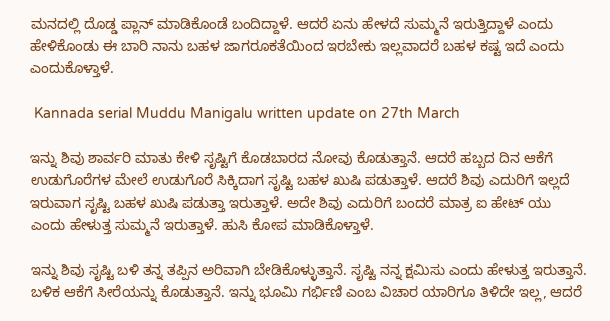ಮನದಲ್ಲಿ ದೊಡ್ಡ ಪ್ಲಾನ್ ಮಾಡಿಕೊಂಡೆ ಬಂದಿದ್ದಾಳೆ. ಆದರೆ ಏನು ಹೇಳದೆ ಸುಮ್ಮನೆ ಇರುತ್ತಿದ್ದಾಳೆ ಎಂದು ಹೇಳಿಕೊಂಡು ಈ ಬಾರಿ ನಾನು ಬಹಳ ಜಾಗರೂಕತೆಯಿಂದ ಇರಬೇಕು ಇಲ್ಲವಾದರೆ ಬಹಳ ಕಷ್ಟ ಇದೆ ಎಂದು ಎಂದುಕೊಳ್ತಾಳೆ.

 Kannada serial Muddu Manigalu written update on 27th March

ಇನ್ನು ಶಿವು ಶಾರ್ವರಿ ಮಾತು ಕೇಳಿ ಸೃಷ್ಟಿಗೆ ಕೊಡಬಾರದ ನೋವು ಕೊಡುತ್ತಾನೆ. ಆದರೆ ಹಬ್ಬದ ದಿನ ಆಕೆಗೆ ಉಡುಗೊರೆಗಳ ಮೇಲೆ ಉಡುಗೊರೆ ಸಿಕ್ಕಿದಾಗ ಸೃಷ್ಟಿ ಬಹಳ ಖುಷಿ ಪಡುತ್ತಾಳೆ. ಆದರೆ ಶಿವು ಎದುರಿಗೆ ಇಲ್ಲದೆ ಇರುವಾಗ ಸೃಷ್ಟಿ ಬಹಳ ಖುಷಿ ಪಡುತ್ತಾ ಇರುತ್ತಾಳೆ. ಅದೇ ಶಿವು ಎದುರಿಗೆ ಬಂದರೆ ಮಾತ್ರ ಐ ಹೇಟ್ ಯು ಎಂದು ಹೇಳುತ್ತ ಸುಮ್ಮನೆ ಇರುತ್ತಾಳೆ. ಹುಸಿ ಕೋಪ ಮಾಡಿಕೊಳ್ತಾಳೆ.

ಇನ್ನು ಶಿವು ಸೃಷ್ಟಿ ಬಳಿ ತನ್ನ ತಪ್ಪಿನ ಅರಿವಾಗಿ ಬೇಡಿಕೊಳ್ಳುತ್ತಾನೆ. ಸೃಷ್ಟಿ ನನ್ನ ಕ್ಷಮಿಸು ಎಂದು ಹೇಳುತ್ತ ಇರುತ್ತಾನೆ. ಬಳಿಕ ಆಕೆಗೆ ಸೀರೆಯನ್ನು ಕೊಡುತ್ತಾನೆ. ಇನ್ನು ಭೂಮಿ ಗರ್ಭಿಣಿ ಎಂಬ ವಿಚಾರ ಯಾರಿಗೂ ತಿಳಿದೇ ಇಲ್ಲ, ಆದರೆ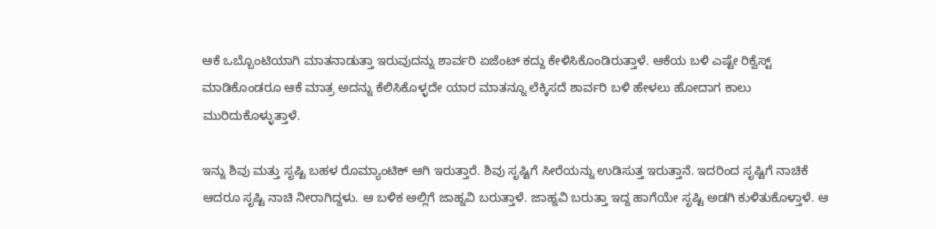ಆಕೆ ಒಬ್ಬೊಂಟಿಯಾಗಿ ಮಾತನಾಡುತ್ತಾ ಇರುವುದನ್ನು ಶಾರ್ವರಿ ಏಜೆಂಟ್ ಕದ್ದು ಕೇಳಿಸಿಕೊಂಡಿರುತ್ತಾಳೆ. ಆಕೆಯ ಬಳಿ ಎಷ್ಟೇ ರಿಕ್ವೆಸ್ಟ್ ಮಾಡಿಕೊಂಡರೂ ಆಕೆ ಮಾತ್ರ ಅದನ್ನು ಕೆಲಿಸಿಕೊಳ್ಳದೇ ಯಾರ ಮಾತನ್ನೂ ಲೆಕ್ಕಿಸದೆ ಶಾರ್ವರಿ ಬಳಿ ಹೇಳಲು ಹೋದಾಗ ಕಾಲು ಮುರಿದುಕೊಳ್ಳುತ್ತಾಳೆ.

ಇನ್ನು ಶಿವು ಮತ್ತು ಸೃಷ್ಟಿ ಬಹಳ ರೊಮ್ಯಾಂಟಿಕ್ ಆಗಿ ಇರುತ್ತಾರೆ. ಶಿವು ಸೃಷ್ಟಿಗೆ ಸೀರೆಯನ್ನು ಉಡಿಸುತ್ತ ಇರುತ್ತಾನೆ. ಇದರಿಂದ ಸೃಷ್ಟಿಗೆ ನಾಚಿಕೆ ಆದರೂ ಸೃಷ್ಟಿ ನಾಚಿ ನೀರಾಗಿದ್ದಳು. ಆ ಬಳಿಕ ಅಲ್ಲಿಗೆ ಜಾಹ್ನವಿ ಬರುತ್ತಾಳೆ. ಜಾಹ್ನವಿ ಬರುತ್ತಾ ಇದ್ದ ಹಾಗೆಯೇ ಸೃಷ್ಟಿ ಅಡಗಿ ಕುಳಿತುಕೊಳ್ತಾಳೆ. ಆ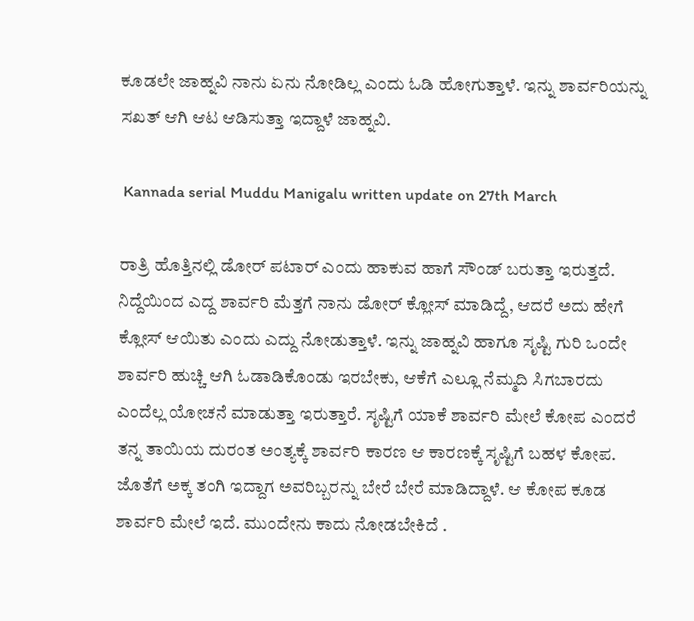ಕೂಡಲೇ ಜಾಹ್ನವಿ ನಾನು ಏನು ನೋಡಿಲ್ಲ ಎಂದು ಓಡಿ ಹೋಗುತ್ತಾಳೆ. ಇನ್ನು ಶಾರ್ವರಿಯನ್ನು ಸಖತ್ ಆಗಿ ಆಟ ಆಡಿಸುತ್ತಾ ಇದ್ದಾಳೆ ಜಾಹ್ನವಿ.

 Kannada serial Muddu Manigalu written update on 27th March

ರಾತ್ರಿ ಹೊತ್ತಿನಲ್ಲಿ ಡೋರ್ ಪಟಾರ್ ಎಂದು ಹಾಕುವ ಹಾಗೆ ಸೌಂಡ್ ಬರುತ್ತಾ ಇರುತ್ತದೆ. ನಿದ್ದೆಯಿಂದ ಎದ್ದ ಶಾರ್ವರಿ ಮೆತ್ತಗೆ ನಾನು ಡೋರ್ ಕ್ಲೋಸ್ ಮಾಡಿದ್ದೆ, ಆದರೆ ಅದು ಹೇಗೆ ಕ್ಲೋಸ್ ಆಯಿತು ಎಂದು ಎದ್ದು ನೋಡುತ್ತಾಳೆ. ಇನ್ನು ಜಾಹ್ನವಿ ಹಾಗೂ ಸೃಷ್ಟಿ ಗುರಿ ಒಂದೇ ಶಾರ್ವರಿ ಹುಚ್ಚಿ ಆಗಿ ಓಡಾಡಿಕೊಂಡು ಇರಬೇಕು, ಆಕೆಗೆ ಎಲ್ಲೂ ನೆಮ್ಮದಿ ಸಿಗಬಾರದು ಎಂದೆಲ್ಲ ಯೋಚನೆ ಮಾಡುತ್ತಾ ಇರುತ್ತಾರೆ. ಸೃಷ್ಟಿಗೆ ಯಾಕೆ ಶಾರ್ವರಿ ಮೇಲೆ ಕೋಪ ಎಂದರೆ ತನ್ನ ತಾಯಿಯ ದುರಂತ ಅಂತ್ಯಕ್ಕೆ ಶಾರ್ವರಿ ಕಾರಣ ಆ ಕಾರಣಕ್ಕೆ ಸೃಷ್ಟಿಗೆ ಬಹಳ ಕೋಪ. ಜೊತೆಗೆ ಅಕ್ಕ ತಂಗಿ ಇದ್ದಾಗ ಅವರಿಬ್ಬರನ್ನು ಬೇರೆ ಬೇರೆ ಮಾಡಿದ್ದಾಳೆ. ಆ ಕೋಪ ಕೂಡ ಶಾರ್ವರಿ ಮೇಲೆ ಇದೆ. ಮುಂದೇನು ಕಾದು ನೋಡಬೇಕಿದೆ .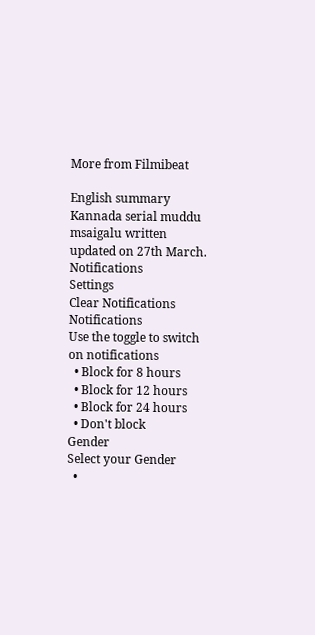More from Filmibeat

English summary
Kannada serial muddu msaigalu written updated on 27th March.
Notifications
Settings
Clear Notifications
Notifications
Use the toggle to switch on notifications
  • Block for 8 hours
  • Block for 12 hours
  • Block for 24 hours
  • Don't block
Gender
Select your Gender
  •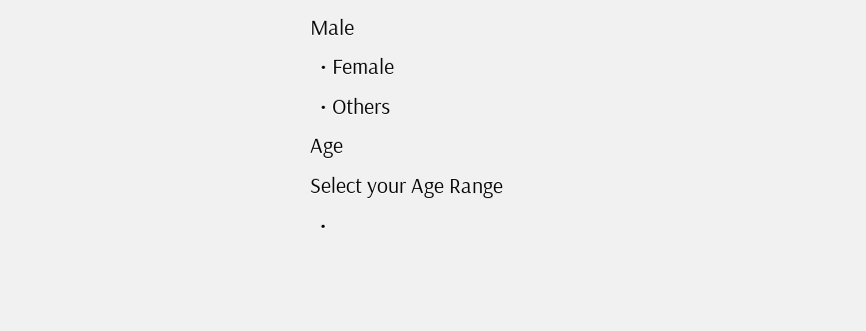Male
  • Female
  • Others
Age
Select your Age Range
  •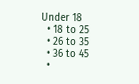Under 18
  • 18 to 25
  • 26 to 35
  • 36 to 45
  •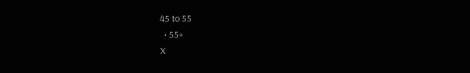45 to 55
  • 55+
X